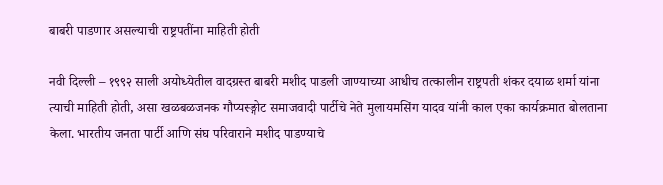बाबरी पाडणार असल्याची राष्ट्रपतींना माहिती होती

नवी दिल्ली – १९९२ साली अयोध्येतील वादग्रस्त बाबरी मशीद पाडली जाण्याच्या आधीच तत्कालीन राष्ट्रपती शंकर दयाळ शर्मा यांना त्याची माहिती होती, असा खळबळजनक गौप्यस्ङ्गोट समाजवादी पार्टीचे नेते मुलायमसिंग यादव यांनी काल एका कार्यक्रमात बोलताना केला. भारतीय जनता पार्टी आणि संघ परिवाराने मशीद पाडण्याचे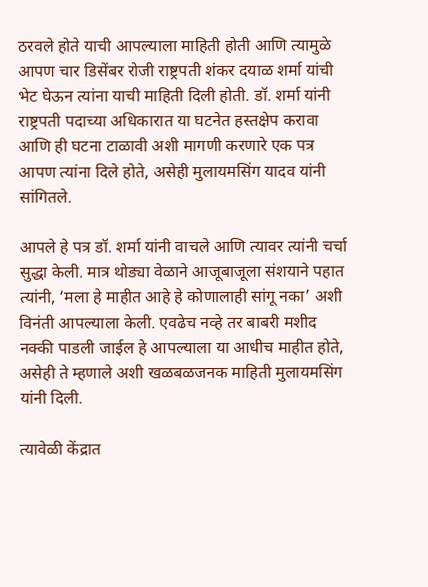ठरवले होते याची आपल्याला माहिती होती आणि त्यामुळे आपण चार डिसेंबर रोजी राष्ट्रपती शंकर दयाळ शर्मा यांची भेट घेऊन त्यांना याची माहिती दिली होती. डॉ. शर्मा यांनी राष्ट्रपती पदाच्या अधिकारात या घटनेत हस्तक्षेप करावा आणि ही घटना टाळावी अशी मागणी करणारे एक पत्र आपण त्यांना दिले होते, असेही मुलायमसिंग यादव यांनी सांगितले.

आपले हे पत्र डॉ. शर्मा यांनी वाचले आणि त्यावर त्यांनी चर्चा सुद्धा केली. मात्र थोड्या वेळाने आजूबाजूला संशयाने पहात त्यांनी, ‘मला हे माहीत आहे हे कोणालाही सांगू नका’ अशी विनंती आपल्याला केली. एवढेच नव्हे तर बाबरी मशीद नक्की पाडली जाईल हे आपल्याला या आधीच माहीत होते, असेही ते म्हणाले अशी खळबळजनक माहिती मुलायमसिंग यांनी दिली.

त्यावेळी केंद्रात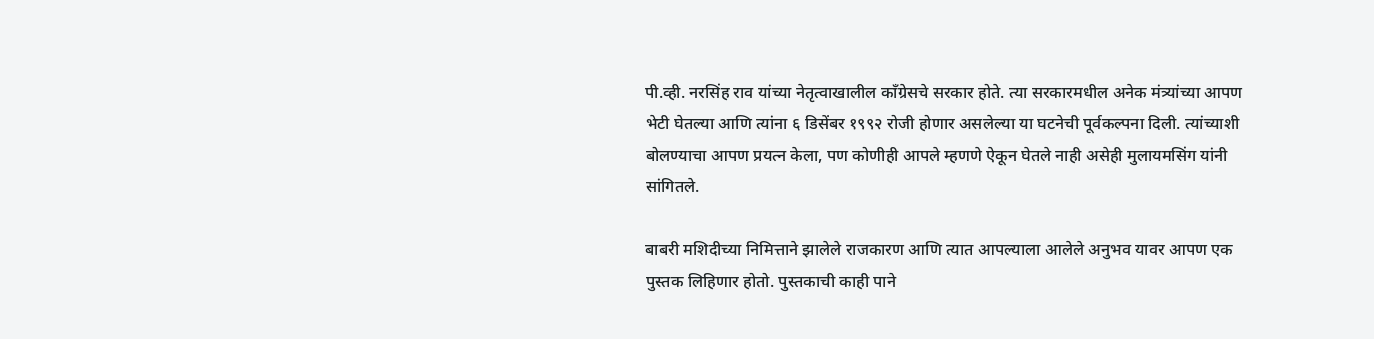पी.व्ही. नरसिंह राव यांच्या नेतृत्वाखालील कॉंग्रेसचे सरकार होते. त्या सरकारमधील अनेक मंत्र्यांच्या आपण भेटी घेतल्या आणि त्यांना ६ डिसेंबर १९९२ रोजी होणार असलेल्या या घटनेची पूर्वकल्पना दिली. त्यांच्याशी बोलण्याचा आपण प्रयत्न केला, पण कोणीही आपले म्हणणे ऐकून घेतले नाही असेही मुलायमसिंग यांनी सांगितले.

बाबरी मशिदीच्या निमित्ताने झालेले राजकारण आणि त्यात आपल्याला आलेले अनुभव यावर आपण एक पुस्तक लिहिणार होतो. पुस्तकाची काही पाने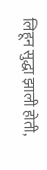लिहून सुद्धा झाली होती,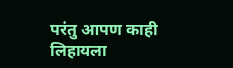परंतु आपण काही लिहायला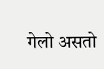गेलो असतो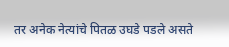तर अनेक नेत्यांचे पितळ उघडे पडले असते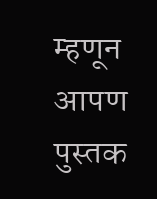म्हणून आपण पुस्तक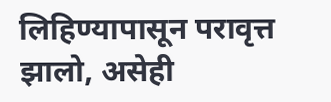लिहिण्यापासून परावृत्त झालो, असेही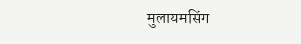मुलायमसिंग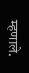म्हणाले.